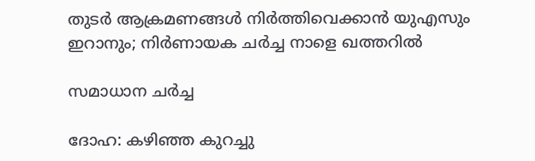തുടർ ആക്രമണങ്ങൾ നിർത്തിവെക്കാൻ യുഎസും ഇറാനും; നിർണായക ചർച്ച നാളെ ഖത്തറിൽ

സമാധാന ചർച്ച

ദോഹ: കഴിഞ്ഞ കുറച്ചു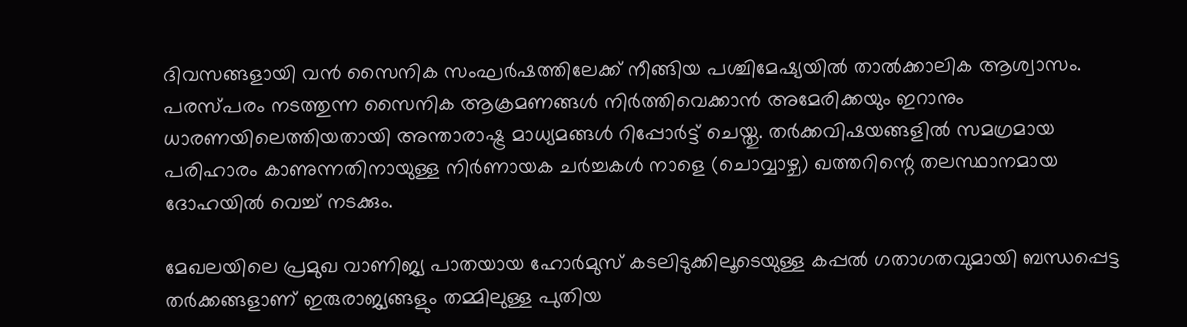ദിവസങ്ങളായി വൻ സൈനിക സംഘർഷത്തിലേക്ക് നീങ്ങിയ പശ്ചിമേഷ്യയിൽ താൽക്കാലിക ആശ്വാസം. പരസ്പരം നടത്തുന്ന സൈനിക ആക്രമണങ്ങൾ നിർത്തിവെക്കാൻ അമേരിക്കയും ഇറാനും ധാരണയിലെത്തിയതായി അന്താരാഷ്ട്ര മാധ്യമങ്ങൾ റിപ്പോർട്ട് ചെയ്തു. തർക്കവിഷയങ്ങളിൽ സമഗ്രമായ പരിഹാരം കാണുന്നതിനായുള്ള നിർണായക ചർച്ചകൾ നാളെ (ചൊവ്വാഴ്ച) ഖത്തറിന്റെ തലസ്ഥാനമായ ദോഹയിൽ വെച്ച് നടക്കും.

മേഖലയിലെ പ്രമുഖ വാണിജ്യ പാതയായ ഹോർമുസ് കടലിടുക്കിലൂടെയുള്ള കപ്പൽ ഗതാഗതവുമായി ബന്ധപ്പെട്ട തർക്കങ്ങളാണ് ഇരുരാജ്യങ്ങളും തമ്മിലുള്ള പുതിയ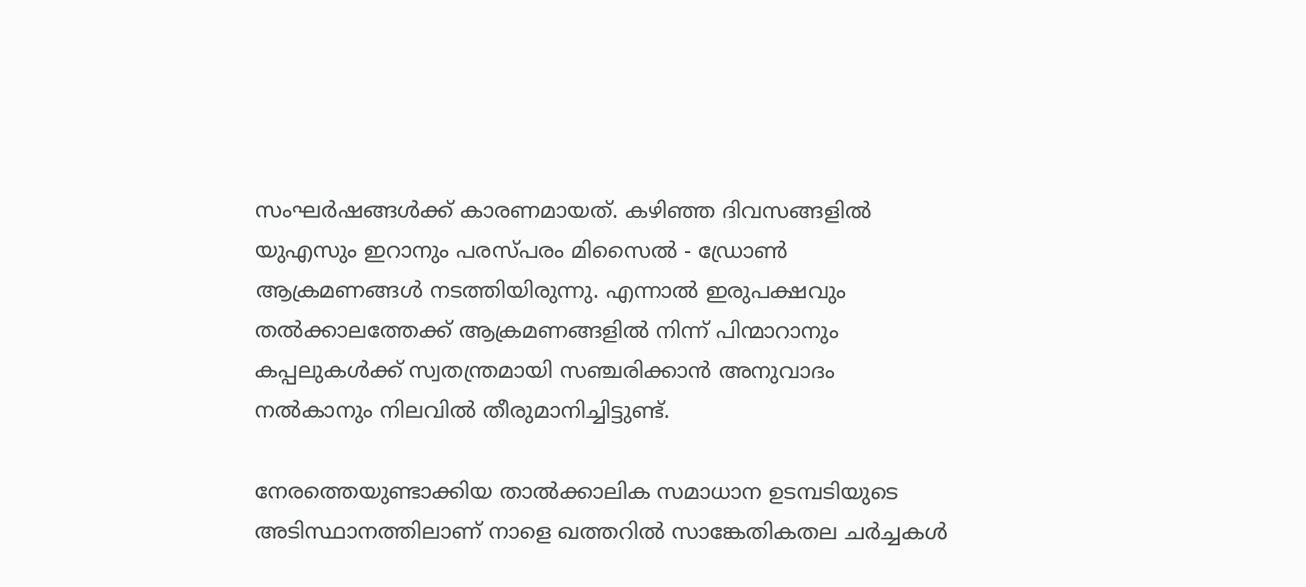സംഘർഷങ്ങൾക്ക് കാരണമായത്. കഴിഞ്ഞ ദിവസങ്ങളിൽ യുഎസും ഇറാനും പരസ്പരം മിസൈൽ - ഡ്രോൺ ആക്രമണങ്ങൾ നടത്തിയിരുന്നു. എന്നാൽ ഇരുപക്ഷവും തൽക്കാലത്തേക്ക് ആക്രമണങ്ങളിൽ നിന്ന് പിന്മാറാനും കപ്പലുകൾക്ക് സ്വതന്ത്രമായി സഞ്ചരിക്കാൻ അനുവാദം നൽകാനും നിലവിൽ തീരുമാനിച്ചിട്ടുണ്ട്.

നേരത്തെയുണ്ടാക്കിയ താൽക്കാലിക സമാധാന ഉടമ്പടിയുടെ അടിസ്ഥാനത്തിലാണ് നാളെ ഖത്തറിൽ സാങ്കേതികതല ചർച്ചകൾ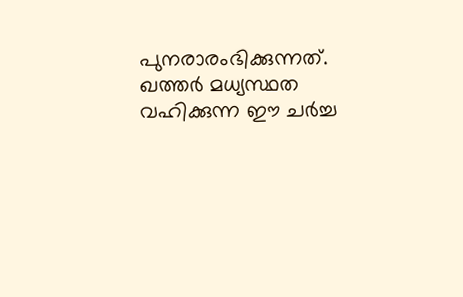പുനരാരംഭിക്കുന്നത്. ഖത്തർ മധ്യസ്ഥത വഹിക്കുന്ന ഈ ചർച്ച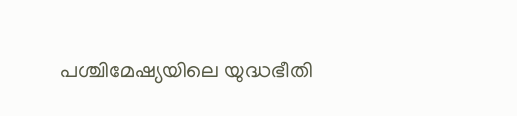പശ്ചിമേഷ്യയിലെ യുദ്ധഭീതി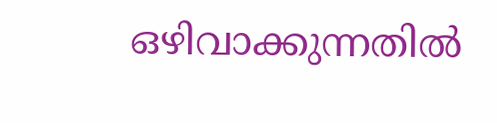ഒഴിവാക്കുന്നതിൽ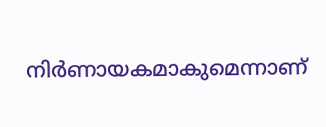നിർണായകമാകുമെന്നാണ്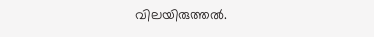വിലയിരുത്തൽ.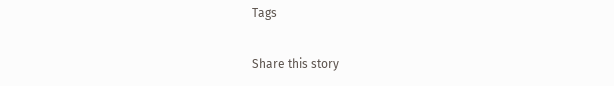Tags

Share this story